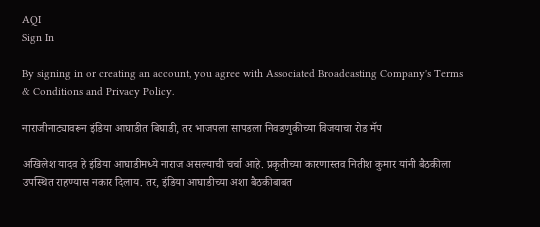AQI
Sign In

By signing in or creating an account, you agree with Associated Broadcasting Company's Terms & Conditions and Privacy Policy.

नाराजीनाट्यावरून इंडिया आघाडीत बिघाडी, तर भाजपला सापडला निवडणुकीच्या विजयाचा रोड मॅप

अखिलेश यादव हे इंडिया आघाडीमध्ये नाराज असल्याची चर्चा आहे. प्रकृतीच्या कारणास्तव नितीश कुमार यांनी बैठकीला उपस्थित राहण्यास नकार दिलाय. तर, इंडिया आघाडीच्या अशा बैठकीबाबत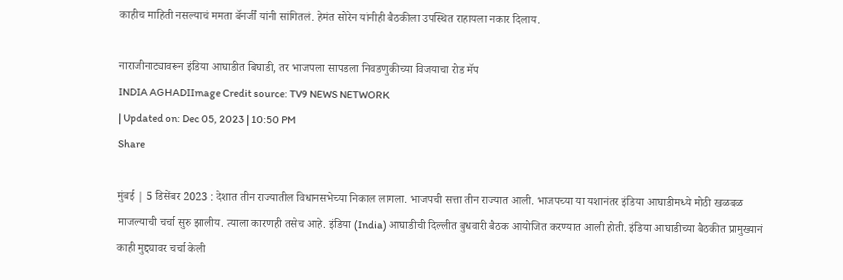काहीच माहिती नसल्याचं ममता बॅनर्जीं यांनी सांगितलं. हेमंत सोरेन यांनीही बैठकीला उपस्थित राहायला नकार दिलाय.

नाराजीनाट्यावरून इंडिया आघाडीत बिघाडी, तर भाजपला सापडला निवडणुकीच्या विजयाचा रोड मॅप
INDIA AGHADIImage Credit source: TV9 NEWS NETWORK
| Updated on: Dec 05, 2023 | 10:50 PM
Share

मुंबई | 5 डिसेंबर 2023 : देशात तीन राज्यातील विधानसभेच्या निकाल लागला. भाजपची सत्ता तीन राज्यात आली. भाजपच्या या यशानंतर इंडिया आघाडीमध्ये मोठी खळबळ माजल्याची चर्चा सुरु झालीय. त्याला कारणही तसेच आहे. इंडिया (India) आघाडीची दिल्लीत बुधवारी बैठक आयोजित करण्यात आली होती. इंडिया आघाडीच्या बैठकीत प्रामुख्यानं काही मुद्द्यावर चर्चा केली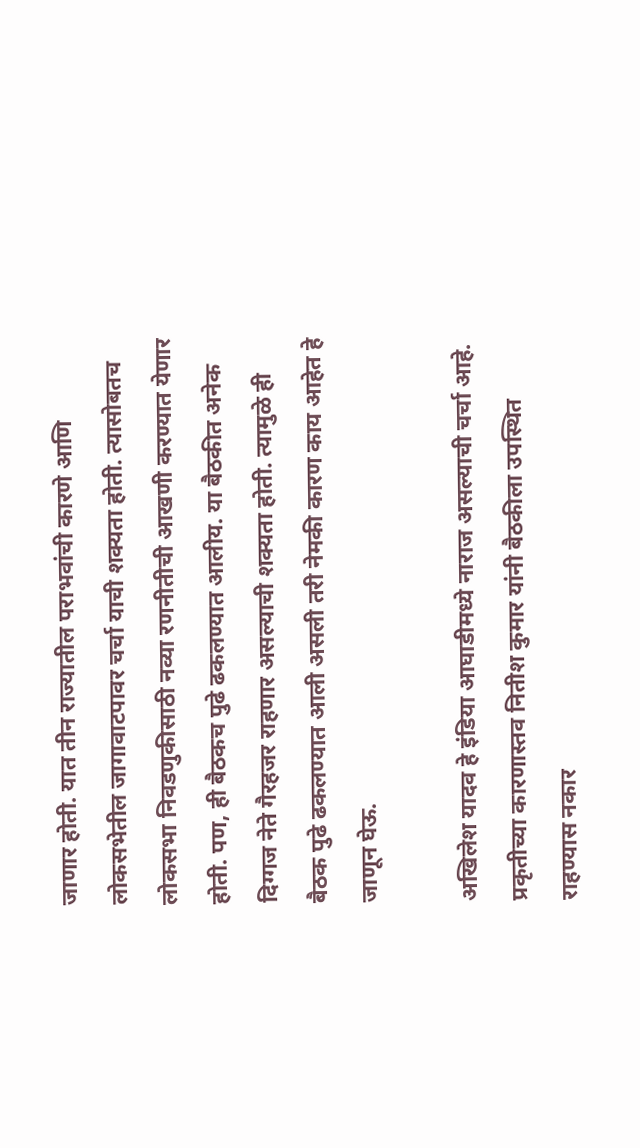जाणार होती. यात तीन राज्यातील पराभवांची कारणे आणि लोकसभेतील जागावाटपावर चर्चा याची शक्यता होती. त्यासोबतच लोकसभा निवडणुकीसाठी नव्या रणनीतीची आखणी करण्यात येणार होती. पण, ही बैठकच पुढे ढकलण्यात आलीय. या बैठकीत अनेक दिग्गज नेते गैरहजर राहणार असल्याची शक्यता होती. त्यामुळे ही बैठक पुढे ढकलण्यात आली असली तरी नेमकी कारण काय आहेत हे जाणून घेऊ.

अखिलेश यादव हे इंडिया आघाडीमध्ये नाराज असल्याची चर्चा आहे. प्रकृतीच्या कारणास्तव नितीश कुमार यांनी बैठकीला उपस्थित राहण्यास नकार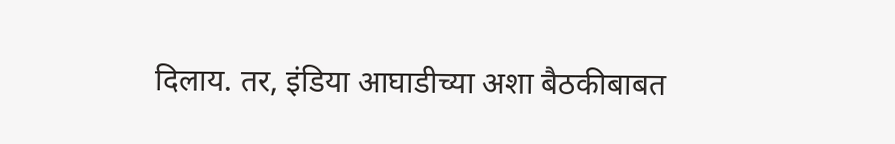दिलाय. तर, इंडिया आघाडीच्या अशा बैठकीबाबत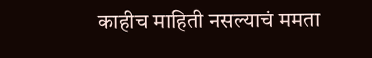काहीच माहिती नसल्याचं ममता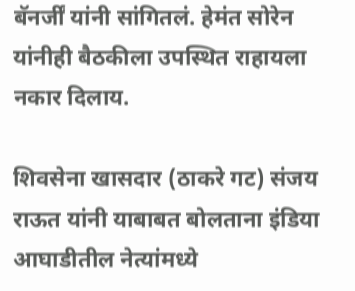बॅनर्जीं यांनी सांगितलं. हेमंत सोरेन यांनीही बैठकीला उपस्थित राहायला नकार दिलाय.

शिवसेना खासदार (ठाकरे गट) संजय राऊत यांनी याबाबत बोलताना इंडिया आघाडीतील नेत्यांमध्ये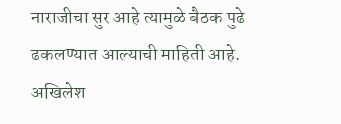नाराजीचा सुर आहे त्यामुळे बैठक पुढे ढकलण्यात आल्याची माहिती आहे. अखिलेश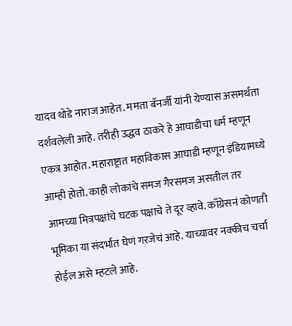यादव थोडे नाराज आहेत. ममता बॅनर्जी यांनी येण्यास असमर्थता दर्शवलेली आहे. तरीही उद्धव ठाकरे हे आघाडीचा धर्म म्हणून एकत्र आहोत. महाराष्ट्रात महाविकास आघाडी म्हणून इंडियामध्ये आम्ही होतो. काही लोकांचे समज गैरसमज असतील तर आमच्या मित्रपक्षांचे घटक पक्षाचे ते दूर व्हावे. काँग्रेसनं कोणती भूमिका या संदर्भात घेणं गरजेचं आहे. याच्यावर नक्कीच चर्चा होईल असे म्हटले आहे.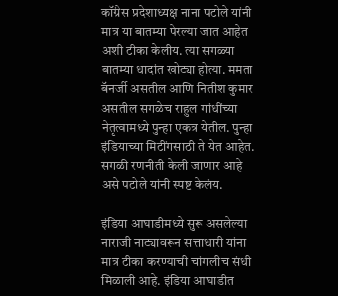कॉंग्रेस प्रदेशाध्यक्ष नाना पटोले यांनी मात्र या बातम्या पेरल्या जात आहेत अशी टीका केलीय. त्या सगळ्या बातम्या धादांत खोट्या होत्या. ममता बॅनर्जी असतील आणि नितीश कुमार असतील सगळेच राहुल गांधींच्या नेतृत्वामध्ये पुन्हा एकत्र येतील. पुन्हा इंडियाच्या मिटींगसाठी ते येत आहेत. सगळी रणनीती केली जाणार आहे असे पटोले यांनी स्पष्ट केलंय.

इंडिया आघाडीमध्ये सुरू असलेल्या नाराजी नाट्यावरून सत्ताधारी यांना मात्र टीका करण्याची चांगलीच संधी मिळाली आहे. इंडिया आघाडीत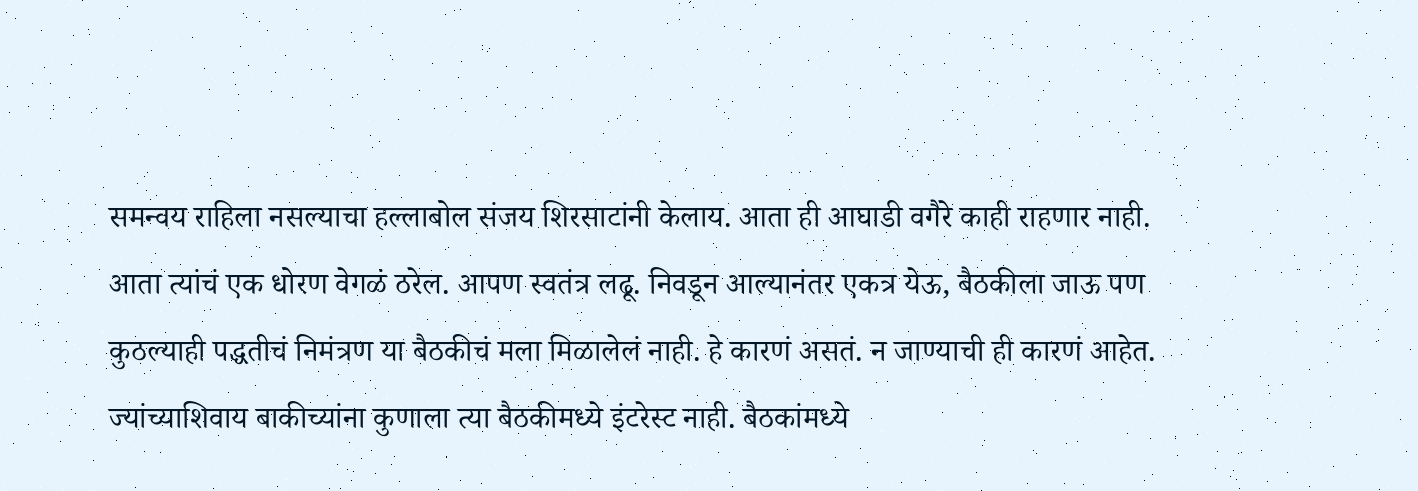समन्वय राहिला नसल्याचा हल्लाबोल संजय शिरसाटांनी केलाय. आता ही आघाडी वगैरे काही राहणार नाही. आता त्यांचं एक धोरण वेगळं ठरेल. आपण स्वतंत्र लढू. निवडून आल्यानंतर एकत्र येऊ, बैठकीला जाऊ पण कुठल्याही पद्धतीचं निमंत्रण या बैठकीचं मला मिळालेलं नाही. हे कारणं असतं. न जाण्याची ही कारणं आहेत. ज्यांच्याशिवाय बाकीच्यांना कुणाला त्या बैठकीमध्ये इंटरेस्ट नाही. बैठकांमध्ये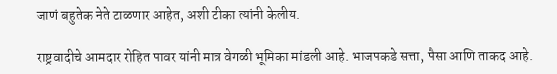जाणं बहुतेक नेते टाळणार आहेत, अशी टीका त्यांनी केलीय.

राष्ट्रवादीचे आमदार रोहित पावर यांनी मात्र वेगळी भूमिका मांडली आहे. भाजपकडे सत्ता, पैसा आणि ताकद आहे.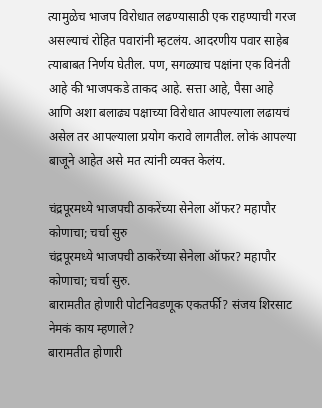त्यामुळेच भाजप विरोधात लढण्यासाठी एक राहण्याची गरज असल्याचं रोहित पवारांनी म्हटलंय. आदरणीय पवार साहेब त्याबाबत निर्णय घेतील. पण, सगळ्याच पक्षांना एक विनंती आहे की भाजपकडे ताकद आहे. सत्ता आहे, पैसा आहे आणि अशा बलाढ्य पक्षाच्या विरोधात आपल्याला लढायचं असेल तर आपल्याला प्रयोग करावे लागतील. लोकं आपल्या बाजूने आहेत असे मत त्यांनी व्यक्त केलंय.

चंद्रपूरमध्ये भाजपची ठाकरेंच्या सेनेला ऑफर? महापौर कोणाचा; चर्चा सुरु
चंद्रपूरमध्ये भाजपची ठाकरेंच्या सेनेला ऑफर? महापौर कोणाचा; चर्चा सुरु.
बारामतीत होणारी पोटनिवडणूक एकतर्फी? संजय शिरसाट नेमकं काय म्हणाले?
बारामतीत होणारी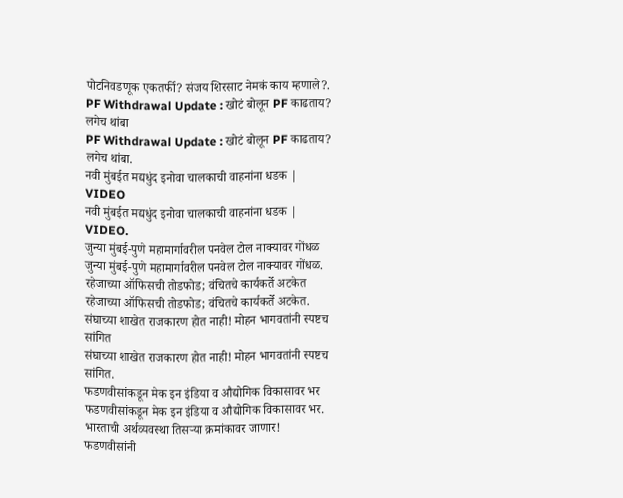पोटनिवडणूक एकतर्फी? संजय शिरसाट नेमकं काय म्हणाले?.
PF Withdrawal Update : खोटं बोलून PF काढताय? लगेच थांबा
PF Withdrawal Update : खोटं बोलून PF काढताय? लगेच थांबा.
नवी मुंबईत मद्यधुंद इनोवा चालकाची वाहनांना धडक | VIDEO
नवी मुंबईत मद्यधुंद इनोवा चालकाची वाहनांना धडक | VIDEO.
जुन्या मुंबई-पुणे महामार्गावरील पनवेल टोल नाक्यावर गोंधळ
जुन्या मुंबई-पुणे महामार्गावरील पनवेल टोल नाक्यावर गोंधळ.
रहेजाच्या ऑफिसची तोडफोड; वंचितचे कार्यकर्ते अटकेत
रहेजाच्या ऑफिसची तोडफोड; वंचितचे कार्यकर्ते अटकेत.
संघाच्या शाखेत राजकारण होत नाही! मोहन भागवतांनी स्पष्टच सांगित
संघाच्या शाखेत राजकारण होत नाही! मोहन भागवतांनी स्पष्टच सांगित.
फडणवीसांकडून मेक इन इंडिया व औद्योगिक विकासावर भर
फडणवीसांकडून मेक इन इंडिया व औद्योगिक विकासावर भर.
भारताची अर्थव्यवस्था तिसऱ्या क्रमांकावर जाणार! फडणवीसांनी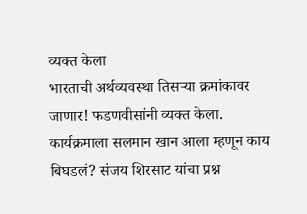व्यक्त केला
भारताची अर्थव्यवस्था तिसऱ्या क्रमांकावर जाणार! फडणवीसांनी व्यक्त केला.
कार्यक्रमाला सलमान खान आला म्हणून काय बिघडलं? संजय शिरसाट यांचा प्रश्न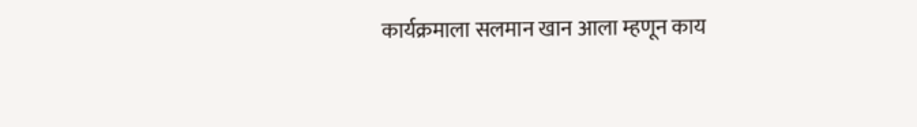कार्यक्रमाला सलमान खान आला म्हणून काय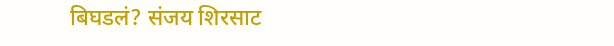बिघडलं? संजय शिरसाट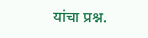यांचा प्रश्न.